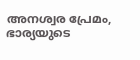അനശ്വര പ്രേമം, ഭാര്യയുടെ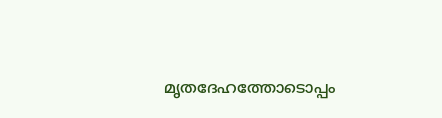മൃതദേഹത്തോടൊപ്പം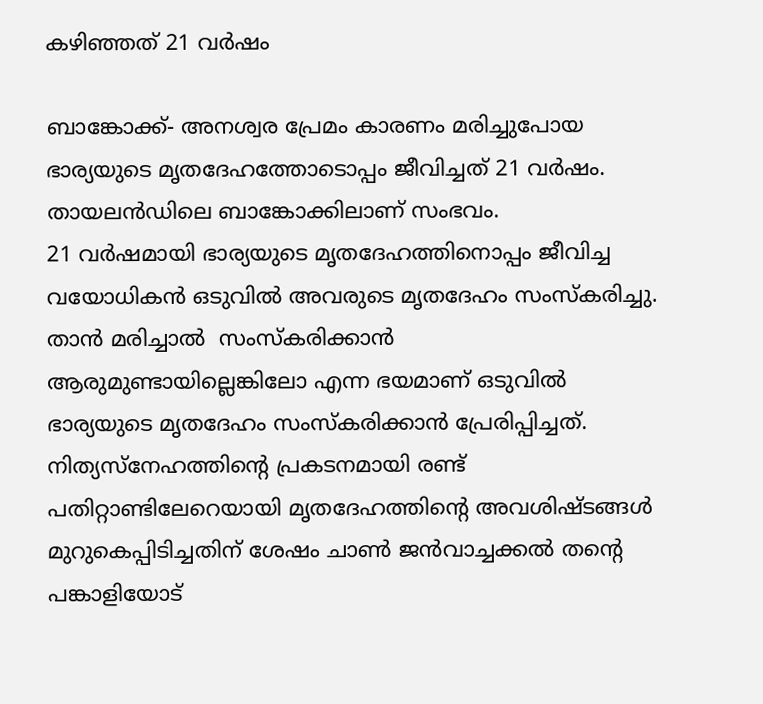കഴിഞ്ഞത് 21 വര്‍ഷം

ബാങ്കോക്ക്- അനശ്വര പ്രേമം കാരണം മരിച്ചുപോയ ഭാര്യയുടെ മൃതദേഹത്തോടൊപ്പം ജീവിച്ചത് 21 വര്‍ഷം. തായലന്‍ഡിലെ ബാങ്കോക്കിലാണ് സംഭവം.
21 വര്‍ഷമായി ഭാര്യയുടെ മൃതദേഹത്തിനൊപ്പം ജീവിച്ച വയോധികന്‍ ഒടുവില്‍ അവരുടെ മൃതദേഹം സംസ്‌കരിച്ചു. താന്‍ മരിച്ചാല്‍  സംസ്‌കരിക്കാന്‍ ആരുമുണ്ടായില്ലെങ്കിലോ എന്ന ഭയമാണ് ഒടുവില്‍ ഭാര്യയുടെ മൃതദേഹം സംസ്‌കരിക്കാന്‍ പ്രേരിപ്പിച്ചത്.
നിത്യസ്‌നേഹത്തിന്റെ പ്രകടനമായി രണ്ട് പതിറ്റാണ്ടിലേറെയായി മൃതദേഹത്തിന്റെ അവശിഷ്ടങ്ങള്‍ മുറുകെപ്പിടിച്ചതിന് ശേഷം ചാണ്‍ ജന്‍വാച്ചക്കല്‍ തന്റെ പങ്കാളിയോട്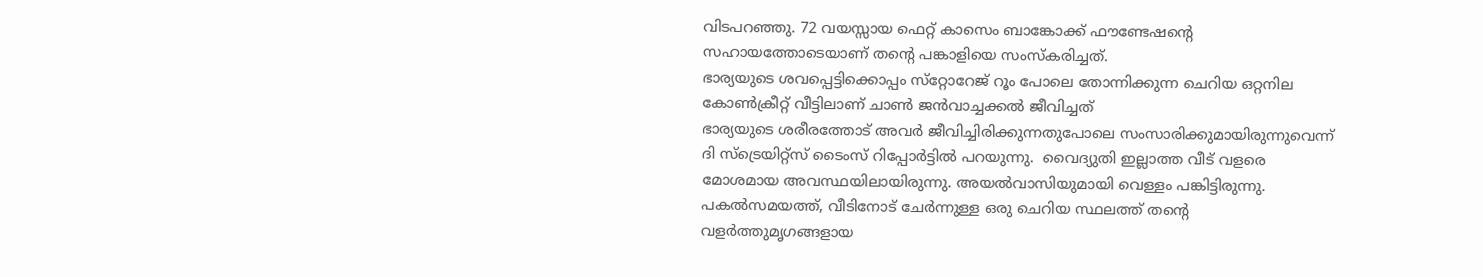വിടപറഞ്ഞു. 72 വയസ്സായ ഫെറ്റ് കാസെം ബാങ്കോക്ക് ഫൗണ്ടേഷന്റെ സഹായത്തോടെയാണ് തന്റെ പങ്കാളിയെ സംസ്‌കരിച്ചത്.
ഭാര്യയുടെ ശവപ്പെട്ടിക്കൊപ്പം സ്‌റ്റോറേജ് റൂം പോലെ തോന്നിക്കുന്ന ചെറിയ ഒറ്റനില കോണ്‍ക്രീറ്റ് വീട്ടിലാണ് ചാണ്‍ ജന്‍വാച്ചക്കല്‍ ജീവിച്ചത്
ഭാര്യയുടെ ശരീരത്തോട് അവര്‍ ജീവിച്ചിരിക്കുന്നതുപോലെ സംസാരിക്കുമായിരുന്നുവെന്ന് ദി സ്‌ട്രെയിറ്റ്‌സ് ടൈംസ് റിപ്പോര്‍ട്ടില്‍ പറയുന്നു.  വൈദ്യുതി ഇല്ലാത്ത വീട് വളരെ മോശമായ അവസ്ഥയിലായിരുന്നു. അയല്‍വാസിയുമായി വെള്ളം പങ്കിട്ടിരുന്നു.
പകല്‍സമയത്ത്, വീടിനോട് ചേര്‍ന്നുള്ള ഒരു ചെറിയ സ്ഥലത്ത് തന്റെ വളര്‍ത്തുമൃഗങ്ങളായ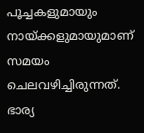പൂച്ചകളുമായും നായ്ക്കളുമായുമാണ് സമയം ചെലവഴിച്ചിരുന്നത്.
ഭാര്യ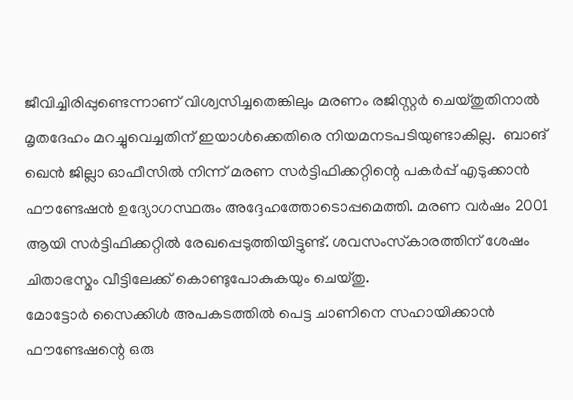ജീവിച്ചിരിപ്പുണ്ടെന്നാണ് വിശ്വസിച്ചതെങ്കിലും മരണം രജിസ്റ്റര്‍ ചെയ്തുതിനാല്‍ മൃതദേഹം മറച്ചുവെച്ചതിന് ഇയാള്‍ക്കെതിരെ നിയമനടപടിയുണ്ടാകില്ല.  ബാങ് ഖെന്‍ ജില്ലാ ഓഫീസില്‍ നിന്ന് മരണ സര്‍ട്ടിഫിക്കറ്റിന്റെ പകര്‍പ്പ് എടുക്കാന്‍ ഫൗണ്ടേഷന്‍ ഉദ്യോഗസ്ഥരും അദ്ദേഹത്തോടൊപ്പമെത്തി. മരണ വര്‍ഷം 2001 ആയി സര്‍ട്ടിഫിക്കറ്റില്‍ രേഖപ്പെടുത്തിയിട്ടുണ്ട്. ശവസംസ്‌കാരത്തിന് ശേഷം ചിതാഭസ്മം വീട്ടിലേക്ക് കൊണ്ടുപോകുകയും ചെയ്തു.
മോട്ടോര്‍ സൈക്കിള്‍ അപകടത്തില്‍ പെട്ട ചാണിനെ സഹായിക്കാന്‍ ഫൗണ്ടേഷന്റെ ഒരു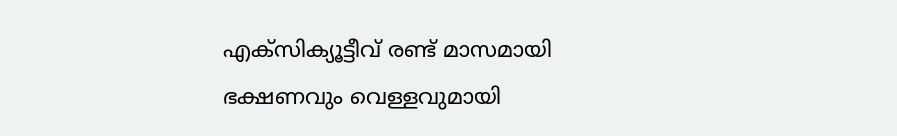എക്‌സിക്യൂട്ടീവ് രണ്ട് മാസമായി ഭക്ഷണവും വെള്ളവുമായി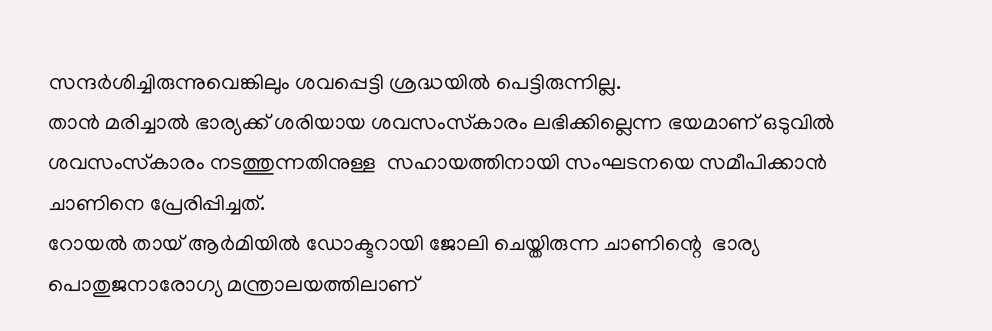സന്ദര്‍ശിച്ചിരുന്നുവെങ്കിലും ശവപ്പെട്ടി ശ്രദ്ധയില്‍ പെട്ടിരുന്നില്ല.
താന്‍ മരിച്ചാല്‍ ഭാര്യക്ക് ശരിയായ ശവസംസ്‌കാരം ലഭിക്കില്ലെന്ന ഭയമാണ് ഒടുവില്‍ ശവസംസ്‌കാരം നടത്തുന്നതിനുള്ള  സഹായത്തിനായി സംഘടനയെ സമീപിക്കാന്‍ ചാണിനെ പ്രേരിപ്പിച്ചത്.
റോയല്‍ തായ് ആര്‍മിയില്‍ ഡോക്ടറായി ജോലി ചെയ്തിരുന്ന ചാണിന്റെ  ഭാര്യ പൊതുജനാരോഗ്യ മന്ത്രാലയത്തിലാണ്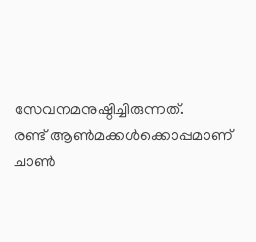സേവനമനുഷ്ഠിച്ചിരുന്നത്.
രണ്ട് ആണ്‍മക്കള്‍ക്കൊപ്പമാണ് ചാണ്‍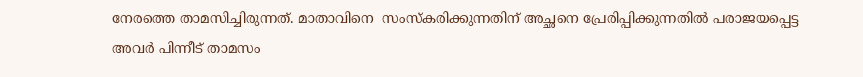നേരത്തെ താമസിച്ചിരുന്നത്. മാതാവിനെ  സംസ്‌കരിക്കുന്നതിന് അച്ഛനെ പ്രേരിപ്പിക്കുന്നതില്‍ പരാജയപ്പെട്ട അവര്‍ പിന്നീട് താമസം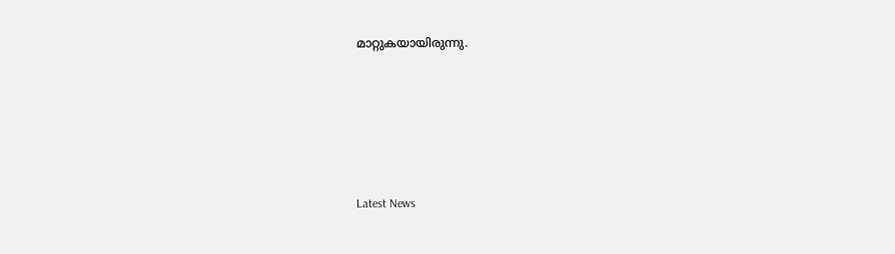മാറ്റുകയായിരുന്നു.





Latest News